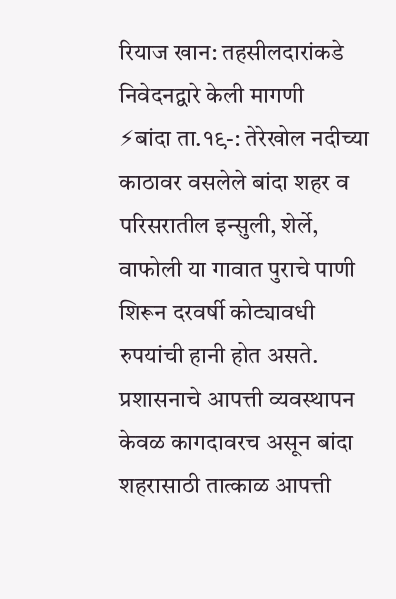रियाज खान: तहसीलदारांकडे निवेदनद्वारे केली मागणी
⚡बांदा ता.१९-: तेरेखोल नदीच्या काठावर वसलेले बांदा शहर व परिसरातील इन्सुली, शेर्ले, वाफोली या गावात पुराचे पाणी शिरून दरवर्षी कोट्यावधी रुपयांची हानी होत असते. प्रशासनाचे आपत्ती व्यवस्थापन केवळ कागदावरच असून बांदा शहरासाठी तात्काळ आपत्ती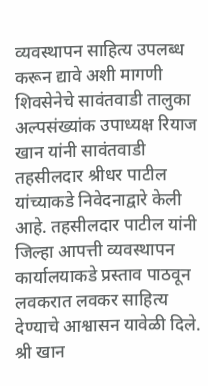व्यवस्थापन साहित्य उपलब्ध करून द्यावे अशी मागणी शिवसेनेचे सावंतवाडी तालुका अल्पसंख्यांक उपाध्यक्ष रियाज खान यांनी सावंतवाडी तहसीलदार श्रीधर पाटील यांच्याकडे निवेदनाद्वारे केली आहे. तहसीलदार पाटील यांनी जिल्हा आपत्ती व्यवस्थापन कार्यालयाकडे प्रस्ताव पाठवून लवकरात लवकर साहित्य देण्याचे आश्वासन यावेळी दिले.
श्री खान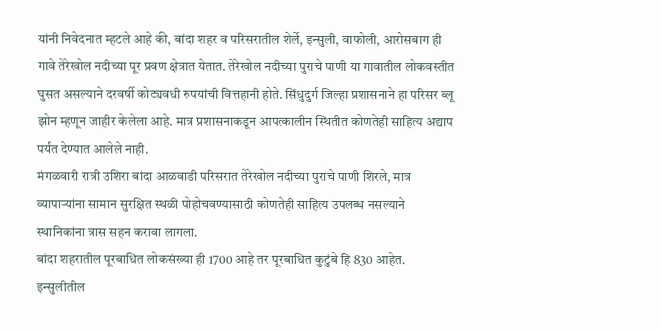यांनी निवेदनात म्हटले आहे की, बांदा शहर व परिसरातील शेर्ले, इन्सुली, वाफोली, आरोसबाग ही गावे तेरेखोल नदीच्या पूर प्रवण क्षेत्रात येतात. तेरेखोल नदीच्या पुराचे पाणी या गावातील लोकवस्तीत घुसत असल्याने दरवर्षी कोट्यवधी रुपयांची वित्तहानी होते. सिंधुदुर्ग जिल्हा प्रशासनाने हा परिसर ब्लू झोन म्हणून जाहीर केलेला आहे. मात्र प्रशासनाकडून आपत्कालीन स्थितीत कोणतेही साहित्य अद्याप पर्यंत देण्यात आलेले नाही.
मंगळवारी रात्री उशिरा बांदा आळवाडी परिसरात तेरेखोल नदीच्या पुराचे पाणी शिरले, मात्र व्यापाऱ्यांना सामान सुरक्षित स्थळी पोहोचवण्यासाठी कोणतेही साहित्य उपलब्ध नसल्याने स्थानिकांना त्रास सहन करावा लागला.
बांदा शहरातील पूरबाधित लोकसंख्या ही 1700 आहे तर पूरबाधित कुटुंबे हि 830 आहेत. इन्सुलीतील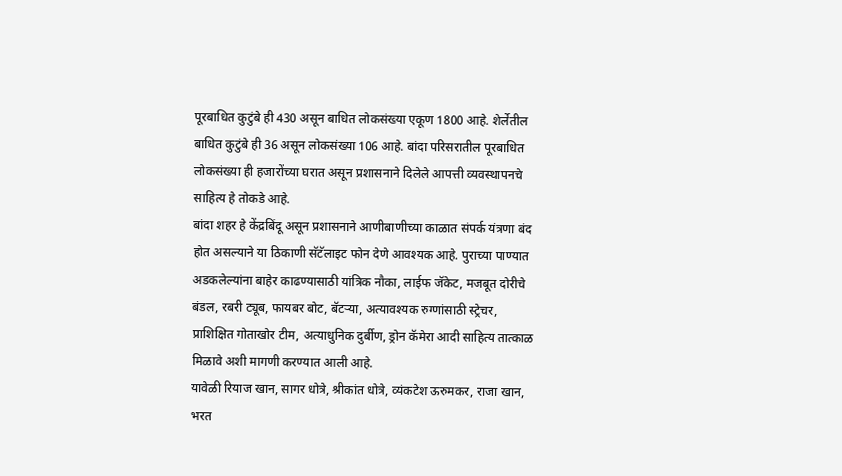पूरबाधित कुटुंबे ही 430 असून बाधित लोकसंख्या एकूण 1800 आहे. शेर्लेतील बाधित कुटुंबे ही 36 असून लोकसंख्या 106 आहे. बांदा परिसरातील पूरबाधित लोकसंख्या ही हजारोंच्या घरात असून प्रशासनाने दिलेले आपत्ती व्यवस्थापनचे साहित्य हे तोकडे आहे.
बांदा शहर हे केंद्रबिंदू असून प्रशासनाने आणीबाणीच्या काळात संपर्क यंत्रणा बंद होत असल्याने या ठिकाणी सॅटॅलाइट फोन देणे आवश्यक आहे. पुराच्या पाण्यात अडकलेल्यांना बाहेर काढण्यासाठी यांत्रिक नौका, लाईफ जॅकेट, मजबूत दोरीचे बंडल, रबरी ट्यूब, फायबर बोट, बॅटऱ्या, अत्यावश्यक रुग्णांसाठी स्ट्रेचर, प्राशिक्षित गोताखोर टीम, अत्याधुनिक दुर्बीण, ड्रोन कॅमेरा आदी साहित्य तात्काळ मिळावे अशी मागणी करण्यात आली आहे.
यावेळी रियाज खान, सागर धोत्रे, श्रीकांत धोत्रे, व्यंकटेश ऊरुमकर, राजा खान, भरत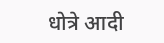धोत्रे आदी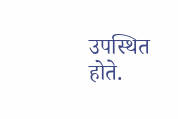उपस्थित होते.